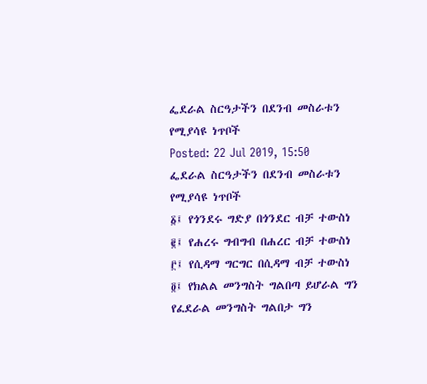ፌደራል ስርዓታችን በደንብ መስራቱን የሚያሳዩ ነጥቦች
Posted: 22 Jul 2019, 15:50
ፌደራል ስርዓታችን በደንብ መስራቱን የሚያሳዩ ነጥቦች
፩፤ የጎንደሩ ግድያ በጎንደር ብቻ ተውስነ
፪፤ የሐረሩ ግብግብ በሐረር ብቻ ተውስነ
፫፤ የሲዳማ ግርግር በሲዳማ ብቻ ተውስነ
፬፤ የክልል መንግስት ግልበጣ ይሆራል ግን የፈደራል መንግስት ግልበታ ግን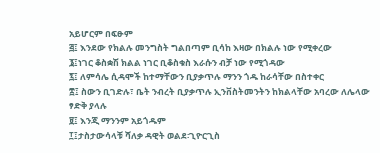አይሆርም በፍፁም
፭፤ እንደው የክልሉ መንግስት ግልበጣም ቢሳከ እዛው በክልሉ ነው የሚቀረው
፮፤ነገር ቆስቋሽ ክልል ነገር ቢቆስቁስ እራሱን ብቻ ነው የሚጎዳው
፯፤ ለምሳሌ ሲዳሞች ከተማቸውን ቢያቃጥሉ ማንን ጎዱ ከራሳቸው በስተቀር
፰፤ ስውን ቢገድሉ፣ ቤት ንብረት ቢያቃጥሉ ኢንቨስትመንትን ከክልላቸው አባረው ለሌላው ፃድቅ ያላሉ
፱፤ እንጂ ማንንም አይጎዱም
፲፤ታስታውሳላቹ ሻለቃ ዳዊት ወልደ፡ጊዮርጊስ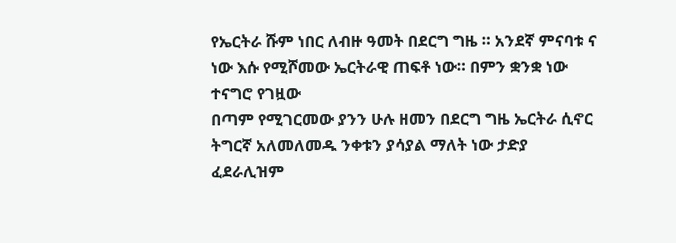የኤርትራ ሹም ነበር ለብዙ ዓመት በደርግ ግዜ ። አንደኛ ምናባቱ ና ነው እሱ የሚሾመው ኤርትራዊ ጠፍቶ ነው። በምን ቋንቋ ነው ተናግሮ የገዟው
በጣም የሚገርመው ያንን ሁሉ ዘመን በደርግ ግዜ ኤርትራ ሲኖር ትግርኛ አለመለመዱ ንቀቱን ያሳያል ማለት ነው ታድያ ፈደራሊዝም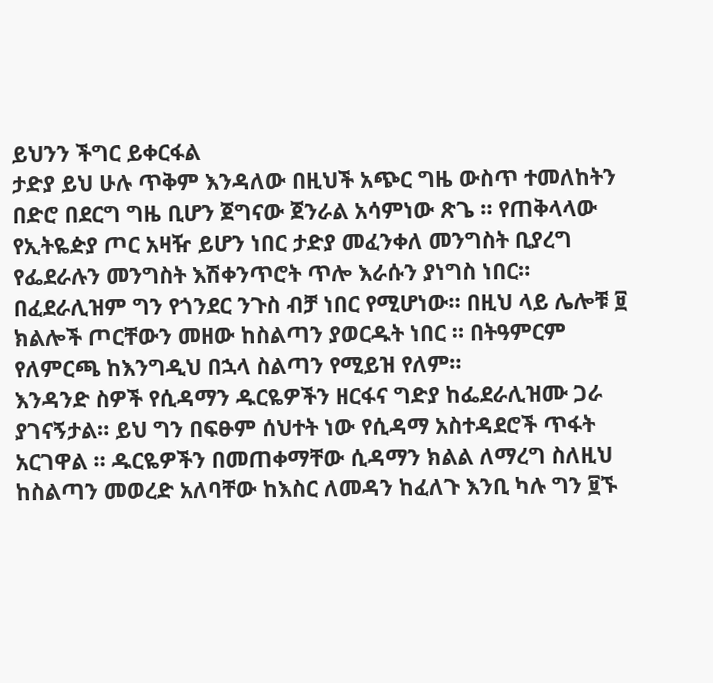ይህንን ችግር ይቀርፋል
ታድያ ይህ ሁሉ ጥቅም እንዳለው በዚህች አጭር ግዜ ውስጥ ተመለከትን
በድሮ በደርግ ግዜ ቢሆን ጀግናው ጀንራል አሳምነው ጽጌ ። የጠቅላላው የኢትዬዽያ ጦር አዛዥ ይሆን ነበር ታድያ መፈንቀለ መንግስት ቢያረግ የፌደራሉን መንግስት እሽቀንጥሮት ጥሎ እራሱን ያነግስ ነበር። በፈደራሊዝም ግን የጎንደር ንጉስ ብቻ ነበር የሚሆነው። በዚህ ላይ ሌሎቹ ፱ ክልሎች ጦርቸውን መዘው ከስልጣን ያወርዱት ነበር ። በትዓምርም የለምርጫ ከእንግዲህ በኋላ ስልጣን የሚይዝ የለም።
እንዳንድ ስዎች የሲዳማን ዱርዬዎችን ዘርፋና ግድያ ከፌደራሊዝሙ ጋራ ያገናኝታል። ይህ ግን በፍፁም ሰህተት ነው የሲዳማ አስተዳደሮች ጥፋት አርገዋል ። ዱርዬዎችን በመጠቀማቸው ሲዳማን ክልል ለማረግ ስለዚህ ከስልጣን መወረድ አለባቸው ከእስር ለመዳን ከፈለጉ እንቢ ካሉ ግን ፱ኙ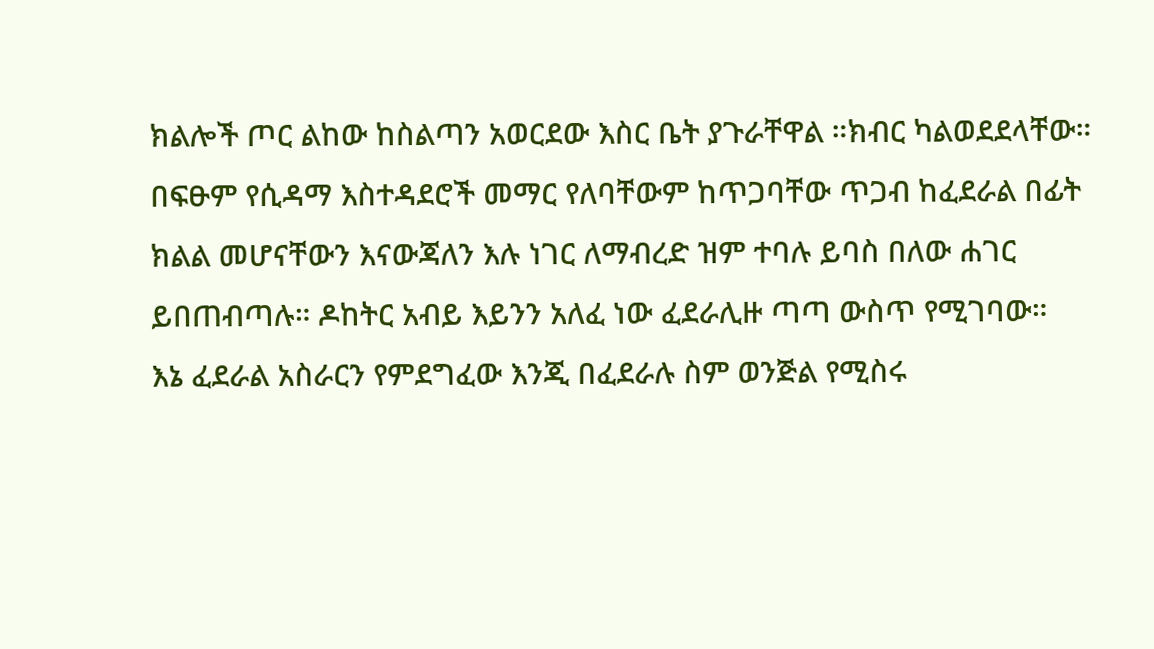ክልሎች ጦር ልከው ከስልጣን አወርደው እስር ቤት ያጉራቸዋል ።ክብር ካልወደደላቸው። በፍፁም የሲዳማ እስተዳደሮች መማር የለባቸውም ከጥጋባቸው ጥጋብ ከፈደራል በፊት ክልል መሆናቸውን እናውጃለን እሉ ነገር ለማብረድ ዝም ተባሉ ይባስ በለው ሐገር ይበጠብጣሉ። ዶከትር አብይ እይንን አለፈ ነው ፈደራሊዙ ጣጣ ውስጥ የሚገባው።
እኔ ፈደራል አስራርን የምደግፈው እንጂ በፈደራሉ ስም ወንጅል የሚስሩ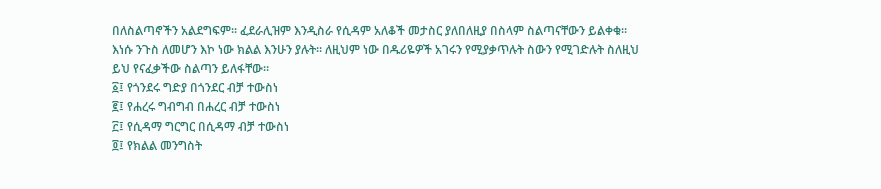በለስልጣኖችን አልደግፍም። ፈደራሊዝም እንዲስራ የሲዳም አለቆች መታስር ያለበለዚያ በስላም ስልጣናቸውን ይልቀቁ። እነሱ ንጉስ ለመሆን እኮ ነው ክልል እንሁን ያሉት። ለዚህም ነው በዱሪዬዎች አገሩን የሚያቃጥሉት ስውን የሚገድሉት ስለዚህ ይህ የናፈቃችው ስልጣን ይለፋቸው።
፩፤ የጎንደሩ ግድያ በጎንደር ብቻ ተውስነ
፪፤ የሐረሩ ግብግብ በሐረር ብቻ ተውስነ
፫፤ የሲዳማ ግርግር በሲዳማ ብቻ ተውስነ
፬፤ የክልል መንግስት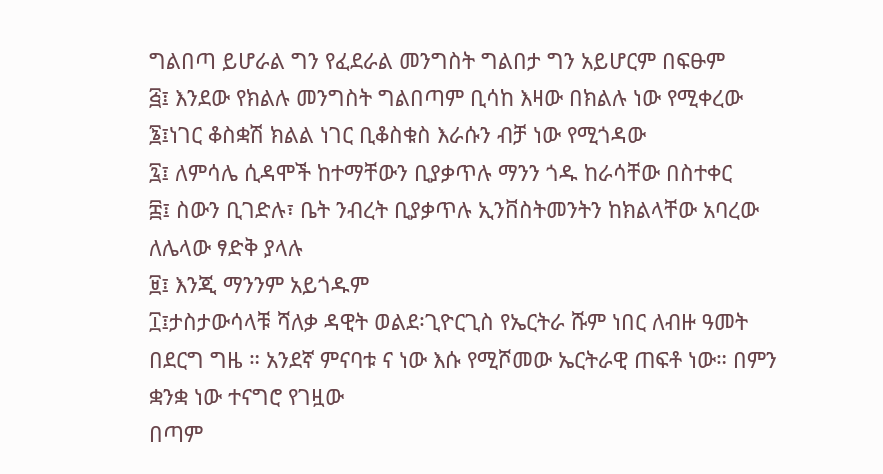ግልበጣ ይሆራል ግን የፈደራል መንግስት ግልበታ ግን አይሆርም በፍፁም
፭፤ እንደው የክልሉ መንግስት ግልበጣም ቢሳከ እዛው በክልሉ ነው የሚቀረው
፮፤ነገር ቆስቋሽ ክልል ነገር ቢቆስቁስ እራሱን ብቻ ነው የሚጎዳው
፯፤ ለምሳሌ ሲዳሞች ከተማቸውን ቢያቃጥሉ ማንን ጎዱ ከራሳቸው በስተቀር
፰፤ ስውን ቢገድሉ፣ ቤት ንብረት ቢያቃጥሉ ኢንቨስትመንትን ከክልላቸው አባረው ለሌላው ፃድቅ ያላሉ
፱፤ እንጂ ማንንም አይጎዱም
፲፤ታስታውሳላቹ ሻለቃ ዳዊት ወልደ፡ጊዮርጊስ የኤርትራ ሹም ነበር ለብዙ ዓመት በደርግ ግዜ ። አንደኛ ምናባቱ ና ነው እሱ የሚሾመው ኤርትራዊ ጠፍቶ ነው። በምን ቋንቋ ነው ተናግሮ የገዟው
በጣም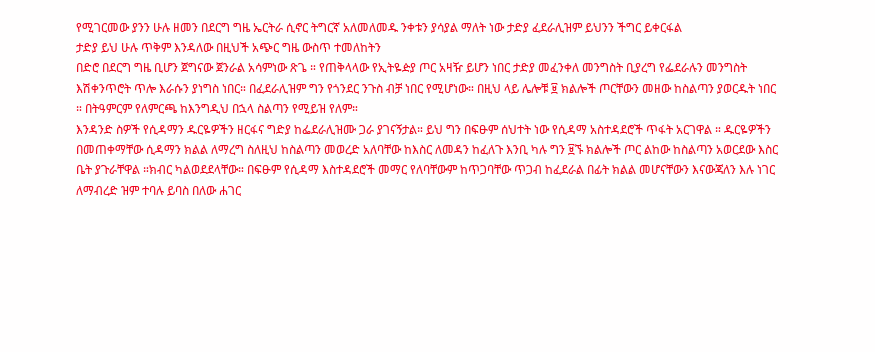የሚገርመው ያንን ሁሉ ዘመን በደርግ ግዜ ኤርትራ ሲኖር ትግርኛ አለመለመዱ ንቀቱን ያሳያል ማለት ነው ታድያ ፈደራሊዝም ይህንን ችግር ይቀርፋል
ታድያ ይህ ሁሉ ጥቅም እንዳለው በዚህች አጭር ግዜ ውስጥ ተመለከትን
በድሮ በደርግ ግዜ ቢሆን ጀግናው ጀንራል አሳምነው ጽጌ ። የጠቅላላው የኢትዬዽያ ጦር አዛዥ ይሆን ነበር ታድያ መፈንቀለ መንግስት ቢያረግ የፌደራሉን መንግስት እሽቀንጥሮት ጥሎ እራሱን ያነግስ ነበር። በፈደራሊዝም ግን የጎንደር ንጉስ ብቻ ነበር የሚሆነው። በዚህ ላይ ሌሎቹ ፱ ክልሎች ጦርቸውን መዘው ከስልጣን ያወርዱት ነበር ። በትዓምርም የለምርጫ ከእንግዲህ በኋላ ስልጣን የሚይዝ የለም።
እንዳንድ ስዎች የሲዳማን ዱርዬዎችን ዘርፋና ግድያ ከፌደራሊዝሙ ጋራ ያገናኝታል። ይህ ግን በፍፁም ሰህተት ነው የሲዳማ አስተዳደሮች ጥፋት አርገዋል ። ዱርዬዎችን በመጠቀማቸው ሲዳማን ክልል ለማረግ ስለዚህ ከስልጣን መወረድ አለባቸው ከእስር ለመዳን ከፈለጉ እንቢ ካሉ ግን ፱ኙ ክልሎች ጦር ልከው ከስልጣን አወርደው እስር ቤት ያጉራቸዋል ።ክብር ካልወደደላቸው። በፍፁም የሲዳማ እስተዳደሮች መማር የለባቸውም ከጥጋባቸው ጥጋብ ከፈደራል በፊት ክልል መሆናቸውን እናውጃለን እሉ ነገር ለማብረድ ዝም ተባሉ ይባስ በለው ሐገር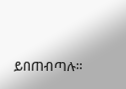ይበጠብጣሉ።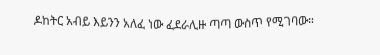ዶከትር አብይ እይንን አለፈ ነው ፈደራሊዙ ጣጣ ውስጥ የሚገባው።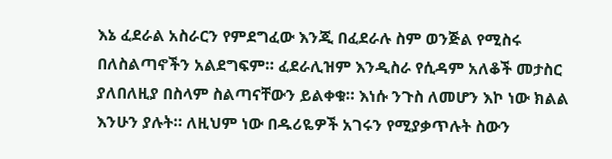እኔ ፈደራል አስራርን የምደግፈው እንጂ በፈደራሉ ስም ወንጅል የሚስሩ በለስልጣኖችን አልደግፍም። ፈደራሊዝም እንዲስራ የሲዳም አለቆች መታስር ያለበለዚያ በስላም ስልጣናቸውን ይልቀቁ። እነሱ ንጉስ ለመሆን እኮ ነው ክልል እንሁን ያሉት። ለዚህም ነው በዱሪዬዎች አገሩን የሚያቃጥሉት ስውን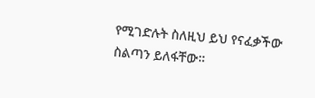የሚገድሉት ስለዚህ ይህ የናፈቃችው ስልጣን ይለፋቸው።